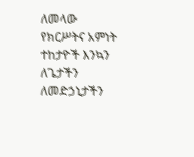ለመላው የክርሥትና አምነት ተከታዮች እንኳን ለጌታችን ለመድኃኒታችን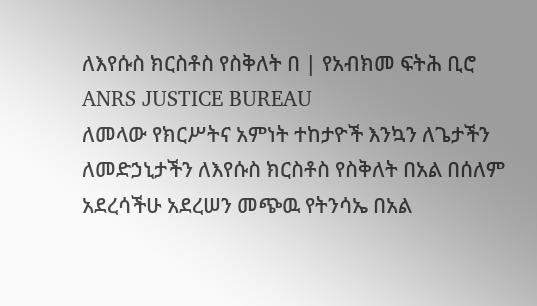ለእየሱስ ክርስቶስ የስቅለት በ | የአብክመ ፍትሕ ቢሮ ANRS JUSTICE BUREAU
ለመላው የክርሥትና አምነት ተከታዮች እንኳን ለጌታችን ለመድኃኒታችን ለእየሱስ ክርስቶስ የስቅለት በአል በሰለም አደረሳችሁ አደረሠን መጭዉ የትንሳኤ በአል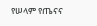የሠላም የጤናና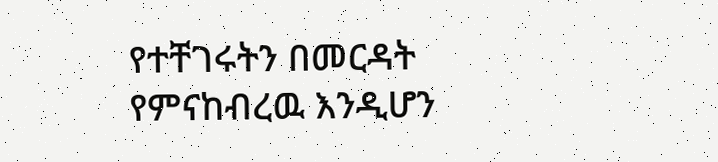የተቸገሩትን በመርዳት የምናከብረዉ እንዲሆን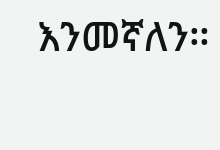እንመኛለን።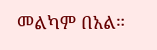መልካም በአል።